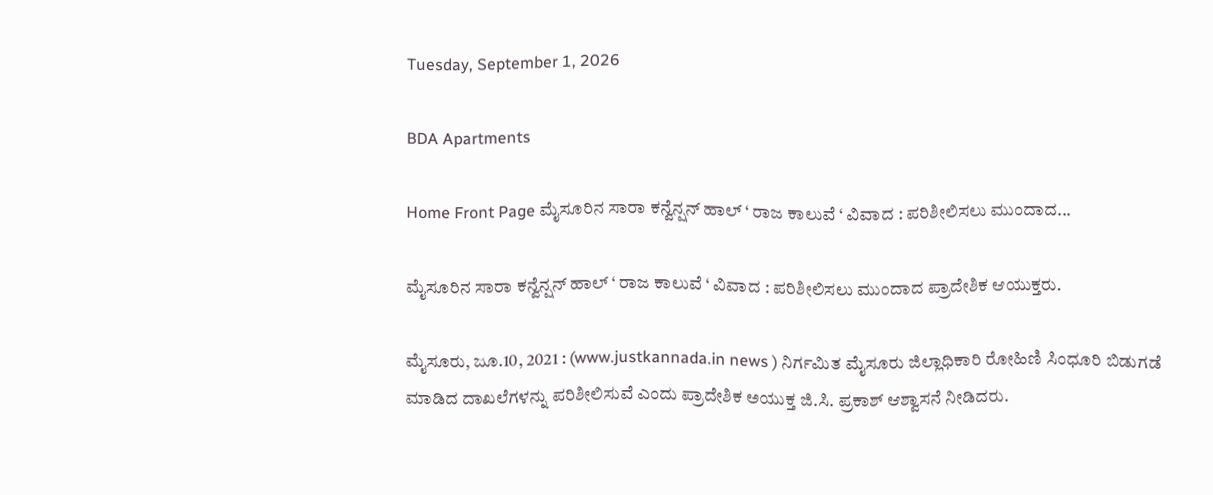Tuesday, September 1, 2026

BDA Apartments

Home Front Page ಮೈಸೂರಿನ ಸಾರಾ ಕನ್ವೆನ್ಷನ್ ಹಾಲ್ ‘ ರಾಜ ಕಾಲುವೆ ‘ ವಿವಾದ : ಪರಿಶೀಲಿಸಲು ಮುಂದಾದ...

ಮೈಸೂರಿನ ಸಾರಾ ಕನ್ವೆನ್ಷನ್ ಹಾಲ್ ‘ ರಾಜ ಕಾಲುವೆ ‘ ವಿವಾದ : ಪರಿಶೀಲಿಸಲು ಮುಂದಾದ ಪ್ರಾದೇಶಿಕ ಆಯುಕ್ತರು.

ಮೈಸೂರು, ಜೂ.10, 2021 : (www.justkannada.in news ) ನಿರ್ಗಮಿತ ಮೈಸೂರು ಜಿಲ್ಲಾಧಿಕಾರಿ ರೋಹಿಣಿ ಸಿಂಧೂರಿ ಬಿಡುಗಡೆ ಮಾಡಿದ ದಾಖಲೆಗಳನ್ನು ಪರಿಶೀಲಿಸುವೆ ಎಂದು ಪ್ರಾದೇಶಿಕ ಅಯುಕ್ತ ಜಿ.ಸಿ. ಪ್ರಕಾಶ್ ಆಶ್ವಾಸನೆ ನೀಡಿದರು.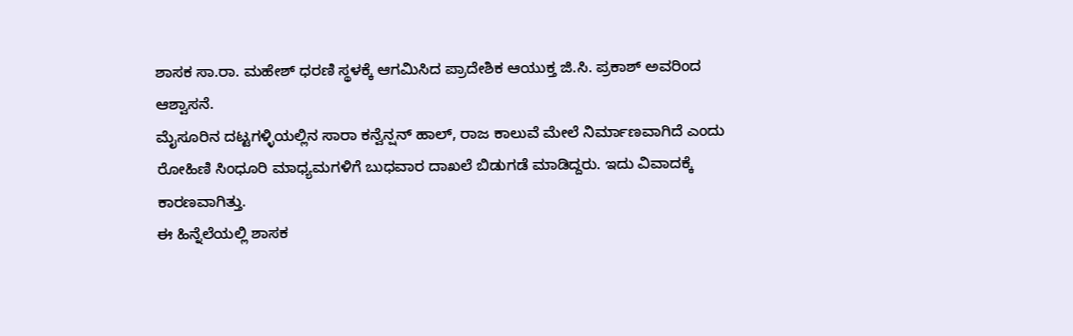ಶಾಸಕ ಸಾ.ರಾ. ಮಹೇಶ್ ಧರಣಿ ಸ್ಥಳಕ್ಕೆ ಆಗಮಿಸಿದ ಪ್ರಾದೇಶಿಕ ಆಯುಕ್ತ ಜಿ.ಸಿ. ಪ್ರಕಾಶ್ ಅವರಿಂದ ಆಶ್ವಾಸನೆ.
ಮೈಸೂರಿನ ದಟ್ಟಗಳ್ಳಿಯಲ್ಲಿನ ಸಾರಾ ಕನ್ವೆನ್ಷನ್ ಹಾಲ್, ರಾಜ ಕಾಲುವೆ ಮೇಲೆ ನಿರ್ಮಾಣವಾಗಿದೆ ಎಂದು ರೋಹಿಣಿ ಸಿಂಧೂರಿ ಮಾಧ್ಯಮಗಳಿಗೆ ಬುಧವಾರ ದಾಖಲೆ ಬಿಡುಗಡೆ ಮಾಡಿದ್ದರು. ಇದು ವಿವಾದಕ್ಕೆ ಕಾರಣವಾಗಿತ್ತು.
ಈ ಹಿನ್ನೆಲೆಯಲ್ಲಿ ಶಾಸಕ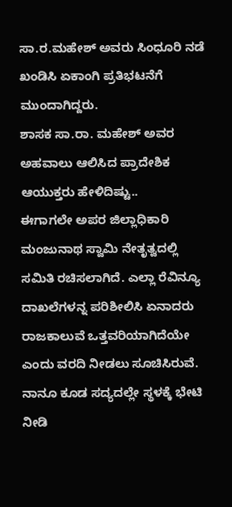ಸಾ.ರ.ಮಹೇಶ್ ಅವರು ಸಿಂಧೂರಿ ನಡೆ ಖಂಡಿಸಿ ಏಕಾಂಗಿ ಪ್ರತಿಭಟನೆಗೆ ಮುಂದಾಗಿದ್ದರು.
ಶಾಸಕ ಸಾ.ರಾ‌. ಮಹೇಶ್ ಅವರ ಅಹವಾಲು ಆಲಿಸಿದ ಪ್ರಾದೇಶಿಕ ಆಯುಕ್ತರು ಹೇಳಿದಿಷ್ಟು..
ಈಗಾಗಲೇ ಅಪರ ಜಿಲ್ಲಾಧಿಕಾರಿ ಮಂಜುನಾಥ ಸ್ವಾಮಿ ನೇತೃತ್ವದಲ್ಲಿ ಸಮಿತಿ ರಚಿಸಲಾಗಿದೆ. ಎಲ್ಲಾ ರೆವಿನ್ಯೂ ದಾಖಲೆಗಳನ್ನ ಪರಿಶೀಲಿಸಿ‌ ಏನಾದರು ರಾಜಕಾಲುವೆ ಒತ್ತವರಿಯಾಗಿದೆಯೇ ಎಂದು ವರದಿ ನೀಡಲು ಸೂಚಿಸಿರುವೆ. ನಾನೂ ಕೂಡ ಸದ್ಯದಲ್ಲೇ ಸ್ಥಳಕ್ಕೆ ಭೇಟಿ ನೀಡಿ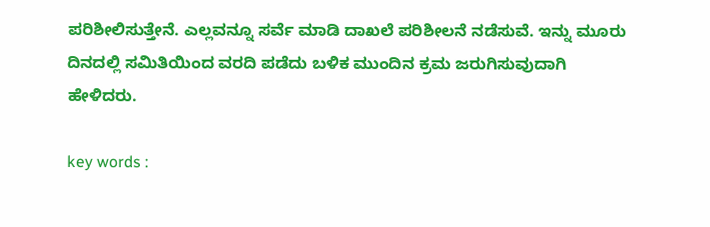ಪರಿಶೀಲಿಸುತ್ತೇನೆ. ಎಲ್ಲವನ್ನೂ ಸರ್ವೆ ಮಾಡಿ ದಾಖಲೆ ಪರಿಶೀಲನೆ ನಡೆಸುವೆ. ಇನ್ನು ಮೂರು ದಿನದಲ್ಲಿ ಸಮಿತಿಯಿಂದ ವರದಿ ಪಡೆದು ಬಳಿಕ‌ ಮುಂದಿನ ಕ್ರಮ ಜರುಗಿಸುವುದಾಗಿ ಹೇಳಿದರು.

key words :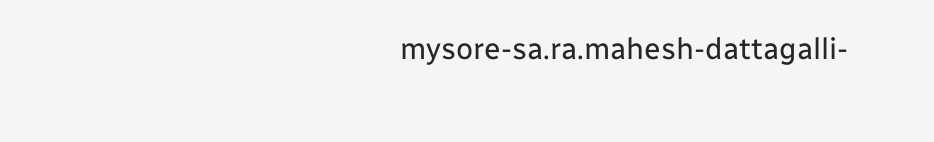mysore-sa.ra.mahesh-dattagalli-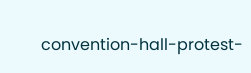convention-hall-protest-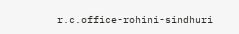r.c.office-rohini-sindhuri